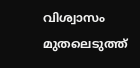വിശ്വാസം മുതലെടുത്ത്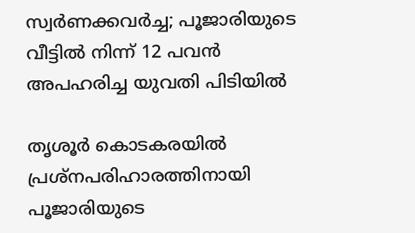സ്വര്‍ണക്കവര്‍ച്ച; പൂജാരിയുടെ വീട്ടില്‍ നിന്ന് 12 പവൻ അപഹരിച്ച യുവതി പിടിയില്‍

തൃശൂർ കൊടകരയില്‍ പ്രശ്നപരിഹാരത്തിനായി പൂജാരിയുടെ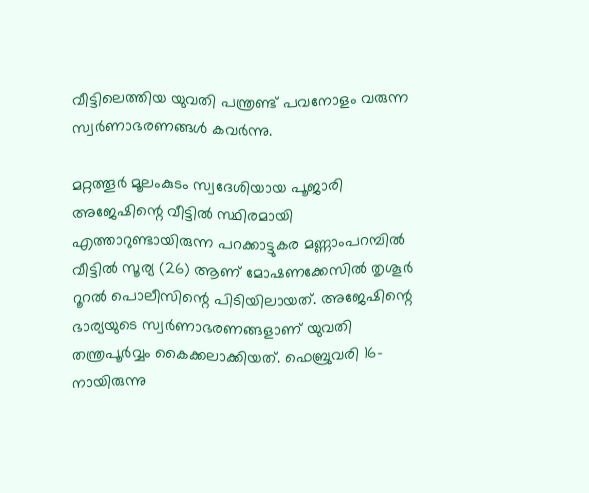വീട്ടിലെത്തിയ യുവതി പന്ത്രണ്ട് പവനോളം വരുന്ന സ്വർണാഭരണങ്ങള്‍ കവർന്നു.

മറ്റത്തൂർ മൂലംകുടം സ്വദേശിയായ പൂജാരി അജേഷിന്റെ വീട്ടില്‍ സ്ഥിരമായി എത്താറുണ്ടായിരുന്ന പറക്കാട്ടുകര മണ്ണാംപറമ്പില്‍ വീട്ടില്‍ സൂര്യ (26) ആണ് മോഷണക്കേസില്‍ തൃശൂർ റൂറല്‍ പൊലീസിന്റെ പിടിയിലായത്. അജേഷിന്റെ ഭാര്യയുടെ സ്വർണാഭരണങ്ങളാണ് യുവതി തന്ത്രപൂർവ്വം കൈക്കലാക്കിയത്. ഫെബ്രുവരി 16-നായിരുന്നു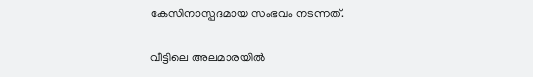കേസിനാസ്പദമായ സംഭവം നടന്നത്.

വീട്ടിലെ അലമാരയില്‍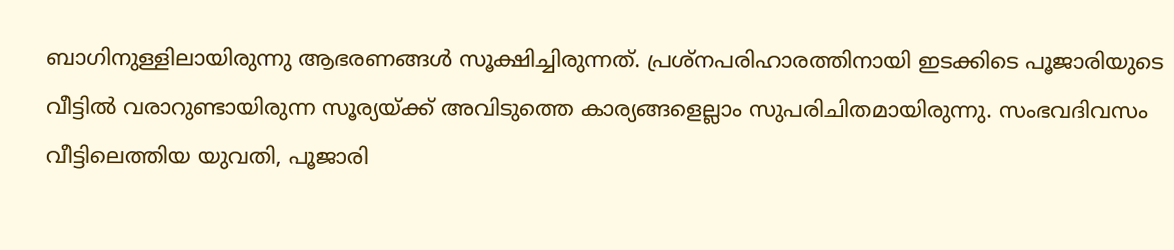ബാഗിനുള്ളിലായിരുന്നു ആഭരണങ്ങള്‍ സൂക്ഷിച്ചിരുന്നത്. പ്രശ്നപരിഹാരത്തിനായി ഇടക്കിടെ പൂജാരിയുടെ വീട്ടില്‍ വരാറുണ്ടായിരുന്ന സൂര്യയ്ക്ക് അവിടുത്തെ കാര്യങ്ങളെല്ലാം സുപരിചിതമായിരുന്നു. സംഭവദിവസം വീട്ടിലെത്തിയ യുവതി, പൂജാരി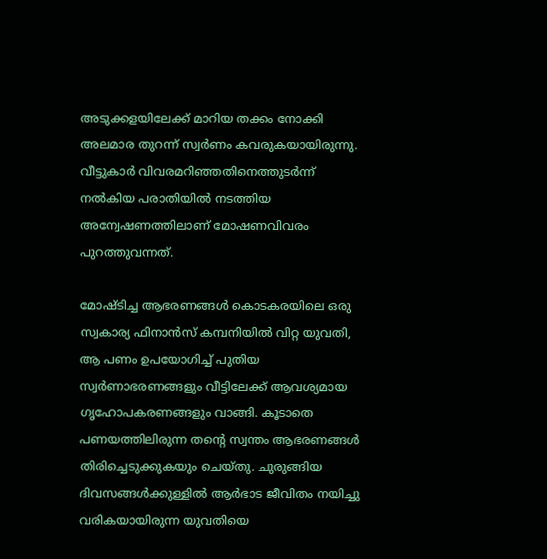അടുക്കളയിലേക്ക് മാറിയ തക്കം നോക്കി അലമാര തുറന്ന് സ്വർണം കവരുകയായിരുന്നു. വീട്ടുകാർ വിവരമറിഞ്ഞതിനെത്തുടർന്ന് നല്‍കിയ പരാതിയില്‍ നടത്തിയ അന്വേഷണത്തിലാണ് മോഷണവിവരം പുറത്തുവന്നത്.

മോഷ്ടിച്ച ആഭരണങ്ങള്‍ കൊടകരയിലെ ഒരു സ്വകാര്യ ഫിനാൻസ് കമ്പനിയില്‍ വിറ്റ യുവതി, ആ പണം ഉപയോഗിച്ച്‌ പുതിയ സ്വർണാഭരണങ്ങളും വീട്ടിലേക്ക് ആവശ്യമായ ഗൃഹോപകരണങ്ങളും വാങ്ങി. കൂടാതെ പണയത്തിലിരുന്ന തന്റെ സ്വന്തം ആഭരണങ്ങള്‍ തിരിച്ചെടുക്കുകയും ചെയ്തു. ചുരുങ്ങിയ ദിവസങ്ങള്‍ക്കുള്ളില്‍ ആർഭാട ജീവിതം നയിച്ചു വരികയായിരുന്ന യുവതിയെ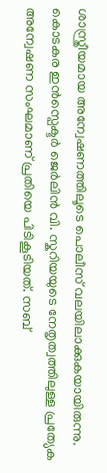ശാസ്ത്രീയമായ അന്വേഷണത്തിലൂടെ പൊലീസ് വലയിലാക്കുകയായിരുന്നു. കൊടകര ഇൻസ്പെക്ടർ ജെർലിൻ വി. സ്കറിയയുടെ നേതൃത്വത്തിലുള്ള പ്രത്യേക അന്വേഷണ സംഘമാണ് പ്രതിയെ പിടികൂടിയത്. സബ്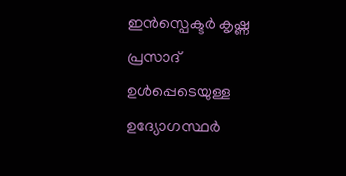ഇൻസ്പെക്ടർ കൃഷ്ണ പ്രസാദ് ഉള്‍പ്പെടെയുള്ള ഉദ്യോഗസ്ഥർ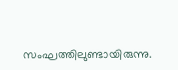സംഘത്തിലുണ്ടായിരുന്നു.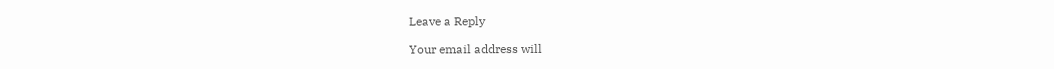Leave a Reply

Your email address will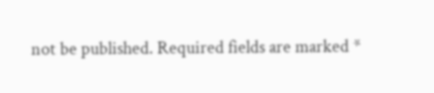not be published. Required fields are marked *